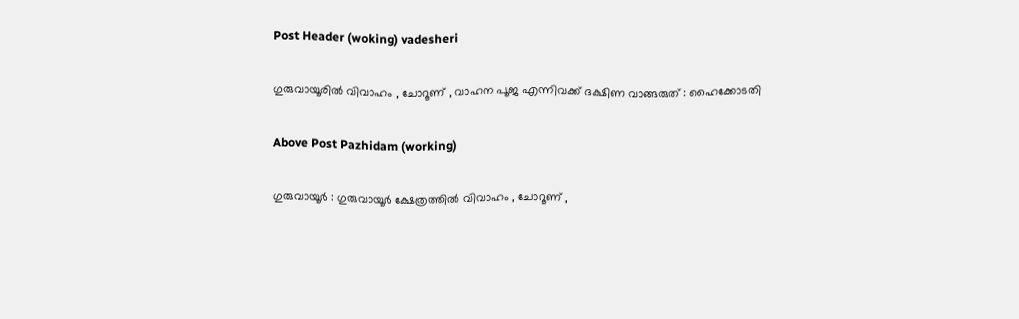Post Header (woking) vadesheri

ഗുരുവായൂരിൽ വിവാഹം , ചോറൂണ് , വാഹന പൂജ എന്നിവക്ക് ദക്ഷിണ വാങ്ങരുത് : ഹൈക്കോടതി

Above Post Pazhidam (working)

ഗുരുവായൂർ : ഗുരുവായൂർ ക്ഷേത്രത്തിൽ വിവാഹം , ചോറൂണ് ,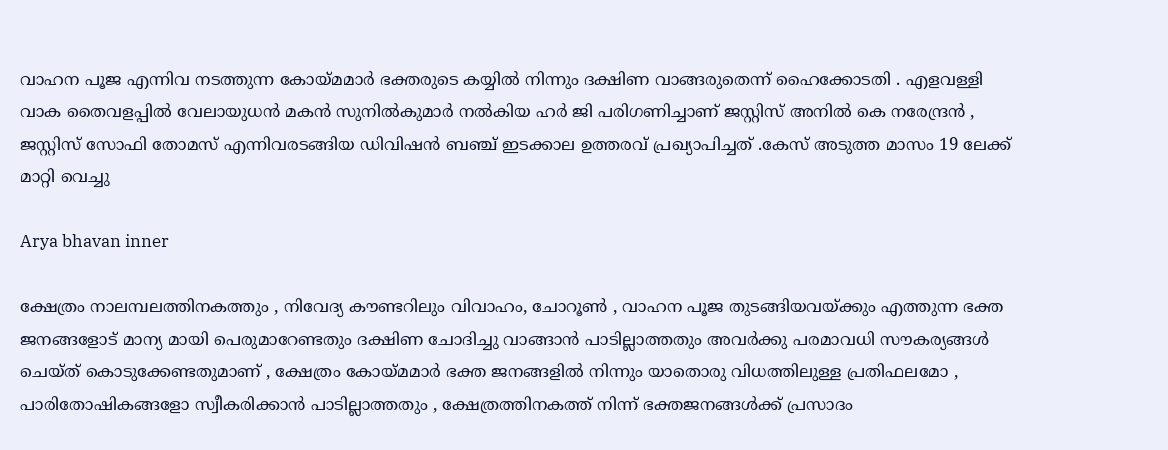വാഹന പൂജ എന്നിവ നടത്തുന്ന കോയ്മമാർ ഭക്തരുടെ കയ്യിൽ നിന്നും ദക്ഷിണ വാങ്ങരുതെന്ന് ഹൈക്കോടതി . എളവള്ളി വാക തൈവളപ്പിൽ വേലായുധൻ മകൻ സുനിൽകുമാർ നൽകിയ ഹർ ജി പരിഗണിച്ചാണ് ജസ്റ്റിസ് അനിൽ കെ നരേന്ദ്രൻ , ജസ്റ്റിസ് സോഫി തോമസ് എന്നിവരടങ്ങിയ ഡിവിഷൻ ബഞ്ച് ഇടക്കാല ഉത്തരവ് പ്രഖ്യാപിച്ചത് .കേസ് അടുത്ത മാസം 19 ലേക്ക് മാറ്റി വെച്ചു

Arya bhavan inner

ക്ഷേത്രം നാലമ്പലത്തിനകത്തും , നിവേദ്യ കൗണ്ടറിലും വിവാഹം, ചോറൂൺ , വാഹന പൂജ തുടങ്ങിയവയ്ക്കും എത്തുന്ന ഭക്ത ജനങ്ങളോട് മാന്യ മായി പെരുമാറേണ്ടതും ദക്ഷിണ ചോദിച്ചു വാങ്ങാൻ പാടില്ലാത്തതും അവർക്കു പരമാവധി സൗകര്യങ്ങൾ ചെയ്ത് കൊടുക്കേണ്ടതുമാണ് , ക്ഷേത്രം കോയ്മമാർ ഭക്ത ജനങ്ങളിൽ നിന്നും യാതൊരു വിധത്തിലുള്ള പ്രതിഫലമോ , പാരിതോഷികങ്ങളോ സ്വീകരിക്കാൻ പാടില്ലാത്തതും , ക്ഷേത്രത്തിനകത്ത് നിന്ന് ഭക്തജനങ്ങൾക്ക് പ്രസാദം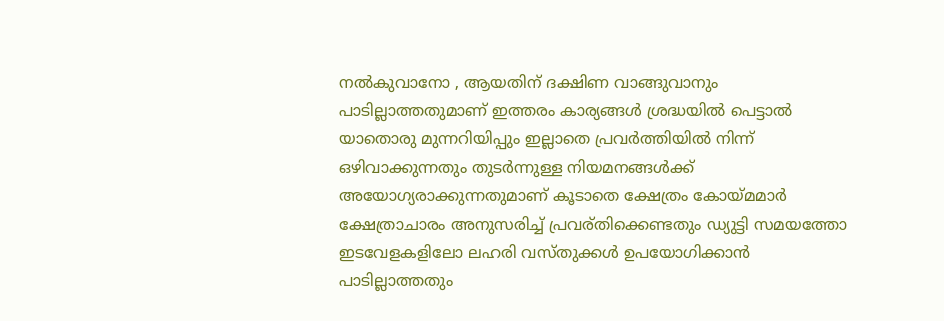നൽകുവാനോ , ആയതിന് ദക്ഷിണ വാങ്ങുവാനും പാടില്ലാത്തതുമാണ് ഇത്തരം കാര്യങ്ങൾ ശ്രദ്ധയിൽ പെട്ടാൽ യാതൊരു മുന്നറിയിപ്പും ഇല്ലാതെ പ്രവർത്തിയിൽ നിന്ന് ഒഴിവാക്കുന്നതും തുടർന്നുള്ള നിയമനങ്ങൾക്ക് അയോഗ്യരാക്കുന്നതുമാണ് കൂടാതെ ക്ഷേത്രം കോയ്മമാർ ക്ഷേത്രാചാരം അനുസരിച്ച് പ്രവര്തിക്കെണ്ടതും ഡ്യുട്ടി സമയത്തോ ഇടവേളകളിലോ ലഹരി വസ്തുക്കൾ ഉപയോഗിക്കാൻ പാടില്ലാത്തതും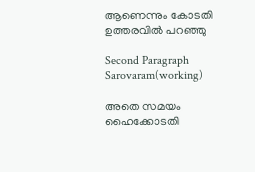ആണെന്നും കോടതി ഉത്തരവിൽ പറഞ്ഞു

Second Paragraph  Sarovaram(working)

അതെ സമയം ഹൈക്കോടതി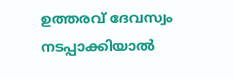ഉത്തരവ് ദേവസ്വം നടപ്പാക്കിയാൽ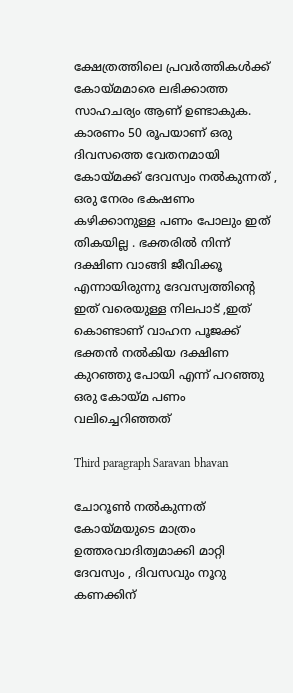ക്ഷേത്രത്തിലെ പ്രവർത്തികൾക്ക് കോയ്മമാരെ ലഭിക്കാത്ത സാഹചര്യം ആണ് ഉണ്ടാകുക. കാരണം 50 രൂപയാണ് ഒരു ദിവസത്തെ വേതനമായി കോയ്മക്ക് ദേവസ്വം നൽകുന്നത് , ഒരു നേരം ഭകഷണം കഴിക്കാനുള്ള പണം പോലും ഇത് തികയില്ല . ഭക്തരിൽ നിന്ന് ദക്ഷിണ വാങ്ങി ജീവിക്കൂ എന്നായിരുന്നു ദേവസ്വത്തിന്റെ ഇത് വരെയുള്ള നിലപാട് ,ഇത് കൊണ്ടാണ് വാഹന പൂജക്ക്‌ ഭക്തൻ നൽകിയ ദക്ഷിണ കുറഞ്ഞു പോയി എന്ന് പറഞ്ഞു ഒരു കോയ്മ പണം വലിച്ചെറിഞ്ഞത്

Third paragraph Saravan bhavan

ചോറൂൺ നൽകുന്നത് കോയ്‌മയുടെ മാത്രം ഉത്തരവാദിത്വമാക്കി മാറ്റി ദേവസ്വം , ദിവസവും നൂറു കണക്കിന്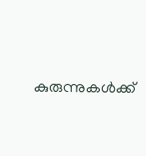കുരുന്നുകൾക്ക്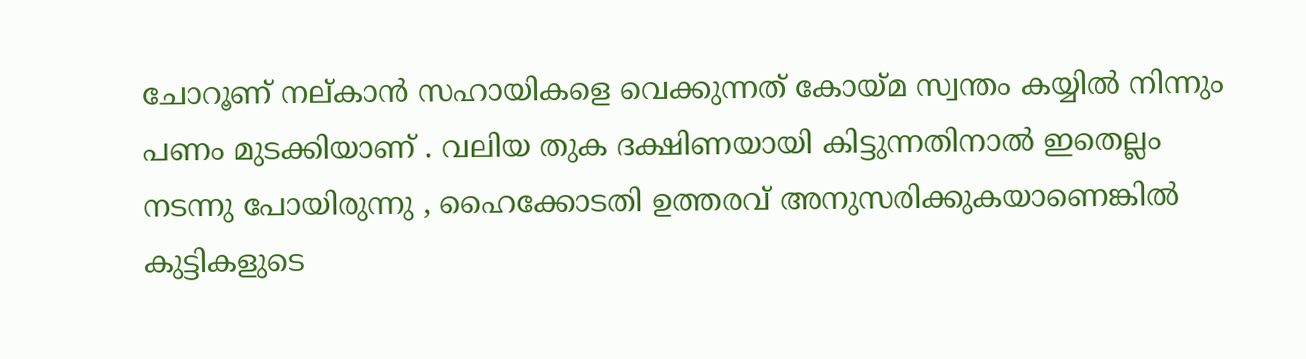ചോറൂണ് നല്കാൻ സഹായികളെ വെക്കുന്നത് കോയ്മ സ്വന്തം കയ്യിൽ നിന്നും പണം മുടക്കിയാണ് . വലിയ തുക ദക്ഷിണയായി കിട്ടുന്നതിനാൽ ഇതെല്ലം നടന്നു പോയിരുന്നു , ഹൈക്കോടതി ഉത്തരവ് അനുസരിക്കുകയാണെങ്കിൽ കുട്ടികളുടെ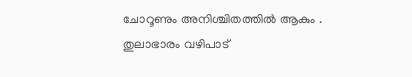ചോറൂണും അനിശ്ചിതത്തിൽ ആകും . തുലാഭാരം വഴിപാട്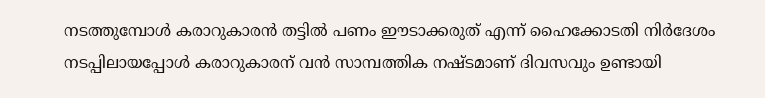നടത്തുമ്പോൾ കരാറുകാരൻ തട്ടിൽ പണം ഈടാക്കരുത് എന്ന് ഹൈക്കോടതി നിർദേശം നടപ്പിലായപ്പോൾ കരാറുകാരന് വൻ സാമ്പത്തിക നഷ്ടമാണ് ദിവസവും ഉണ്ടായി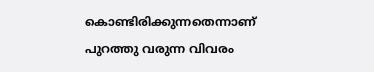കൊണ്ടിരിക്കുന്നതെന്നാണ് പുറത്തു വരുന്ന വിവരം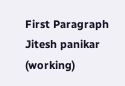First Paragraph Jitesh panikar (working)